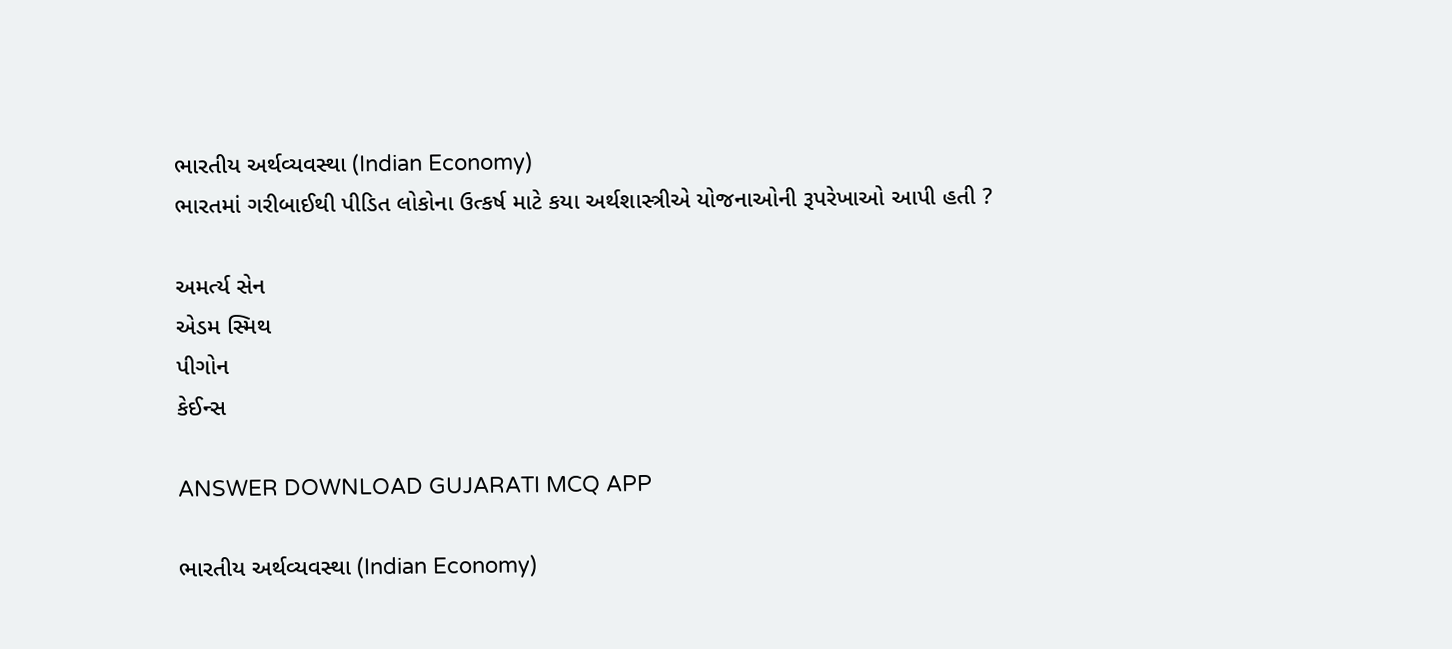ભારતીય અર્થવ્યવસ્થા (Indian Economy)
ભારતમાં ગરીબાઈથી પીડિત લોકોના ઉત્કર્ષ માટે કયા અર્થશાસ્ત્રીએ યોજનાઓની રૂપરેખાઓ આપી હતી ?

અમર્ત્ય સેન
એડમ સ્મિથ
પીગોન
કેઈન્સ

ANSWER DOWNLOAD GUJARATI MCQ APP

ભારતીય અર્થવ્યવસ્થા (Indian Economy)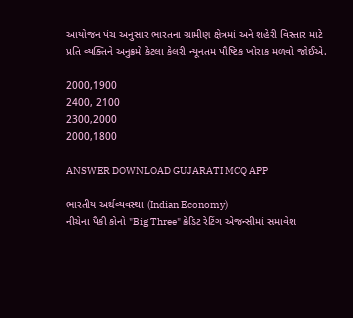આયોજન પંચ અનુસાર ભારતના ગ્રામીણ ક્ષેત્રમાં અને શહેરી વિસ્તાર માટે પ્રતિ વ્યક્તિને અનુક્રમે કેટલા કેલરી ન્યૂનતમ પૌષ્ટિક ખોરાક મળવો જોઈએ.

2000,1900
2400, 2100
2300,2000
2000,1800

ANSWER DOWNLOAD GUJARATI MCQ APP

ભારતીય અર્થવ્યવસ્થા (Indian Economy)
નીચેના પૈકી કોનો "Big Three" ક્રેડિટ રેટિંગ એજન્સીમાં સમાવેશ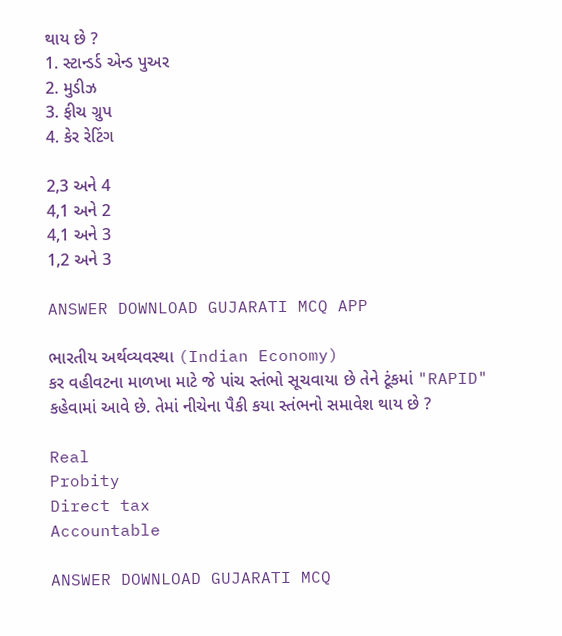થાય છે ?
1. સ્ટાન્ડર્ડ એન્ડ પુઅર
2. મુડીઝ
3. ફીચ ગ્રુપ
4. કેર રેટિંગ

2,3 અને 4
4,1 અને 2
4,1 અને 3
1,2 અને 3

ANSWER DOWNLOAD GUJARATI MCQ APP

ભારતીય અર્થવ્યવસ્થા (Indian Economy)
કર વહીવટના માળખા માટે જે પાંચ સ્તંભો સૂચવાયા છે તેને ટૂંકમાં "RAPID" કહેવામાં આવે છે. તેમાં નીચેના પૈકી કયા સ્તંભનો સમાવેશ થાય છે ?

Real
Probity
Direct tax
Accountable

ANSWER DOWNLOAD GUJARATI MCQ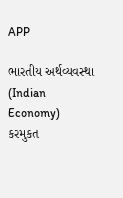APP

ભારતીય અર્થવ્યવસ્થા (Indian Economy)
કરમુકત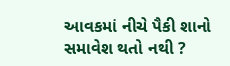આવકમાં નીચે પૈકી શાનો સમાવેશ થતો નથી ?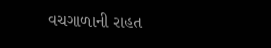વચગાળાની રાહત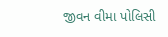જીવન વીમા પોલિસી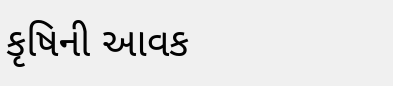કૃષિની આવક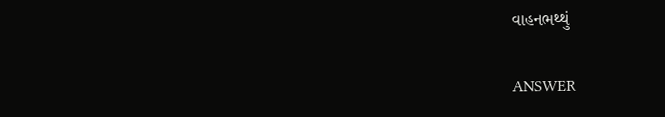વાહનભથ્થું

ANSWER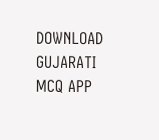DOWNLOAD GUJARATI MCQ APP